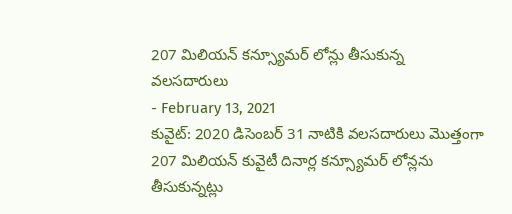207 మిలియన్ కన్స్యూమర్ లోన్లు తీసుకున్న వలసదారులు
- February 13, 2021
కువైట్: 2020 డిసెంబర్ 31 నాటికి వలసదారులు మొత్తంగా 207 మిలియన్ కువైటీ దినార్ల కన్స్యూమర్ లోన్లను తీసుకున్నట్లు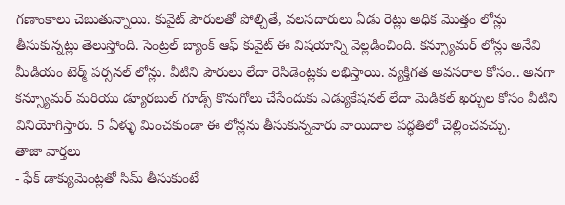గణాంకాలు చెబుతున్నాయి. కువైట్ పౌరులతో పోల్చితే, వలసదారులు ఏడు రెట్లు అధిక మొత్తం లోన్లు తీసుకున్నట్లు తెలుస్తోంది. సెంట్రల్ బ్యాంక్ ఆఫ్ కువైట్ ఈ విషయాన్ని వెల్లడించింది. కన్స్యూమర్ లోన్లు అనేవి మీడియం టెర్మ్ పర్సనల్ లోన్లు. వీటిని పౌరులు లేదా రెసిడెంట్లకు లభిస్తాయి. వ్యక్తిగత అవసరాల కోసం.. అనగా కన్స్యూమర్ మరియు డ్యూరబుల్ గూడ్స్ కొనుగోలు చేసేందుకు ఎడ్యుకేషనల్ లేదా మెడికల్ ఖర్చుల కోసం వీటిని వినియోగిస్తారు. 5 ఏళ్ళు మించకుండా ఈ లోన్లను తీసుకున్నవారు వాయిదాల పద్ధతిలో చెల్లించవచ్చు.
తాజా వార్తలు
- ఫేక్ డాక్యుమెంట్లతో సిమ్ తీసుకుంటే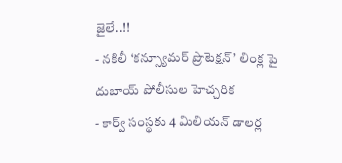జైలే..!!
- నకిలీ ‘కన్స్యూమర్ ప్రొటెక్షన్’ లింక్ల పై దుబాయ్ పోలీసుల హెచ్చరిక
- కార్వ్ సంస్థకు 4 మిలియన్ డాలర్ల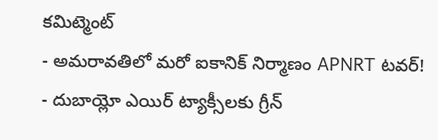కమిట్మెంట్
- అమరావతిలో మరో ఐకానిక్ నిర్మాణం APNRT టవర్!
- దుబాయ్లో ఎయిర్ ట్యాక్సీలకు గ్రీన్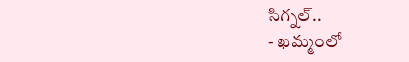సిగ్నల్..
- ఖమ్మంలో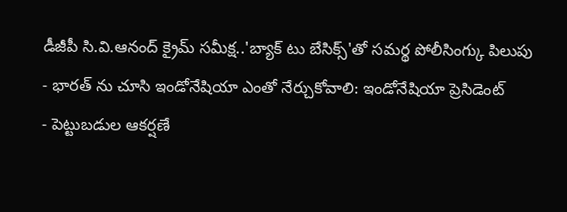డీజీపీ సి.వి.ఆనంద్ క్రైమ్ సమీక్ష..'బ్యాక్ టు బేసిక్స్'తో సమర్థ పోలీసింగ్కు పిలుపు
- భారత్ ను చూసి ఇండోనేషియా ఎంతో నేర్చుకోవాలి: ఇండోనేషియా ప్రెసిడెంట్
- పెట్టుబడుల ఆకర్షణే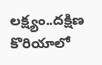లక్ష్యం..దక్షిణ కొరియాలో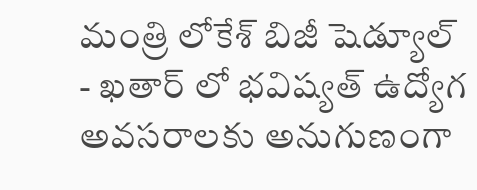మంత్రి లోకేశ్ బిజీ షెడ్యూల్
- ఖతార్ లో భవిష్యత్ ఉద్యోగ అవసరాలకు అనుగుణంగా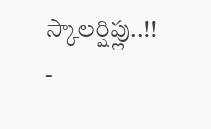స్కాలర్షిప్లు..!!
-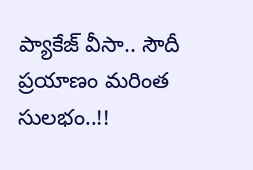ప్యాకేజ్ వీసా.. సౌదీ ప్రయాణం మరింత సులభం..!!